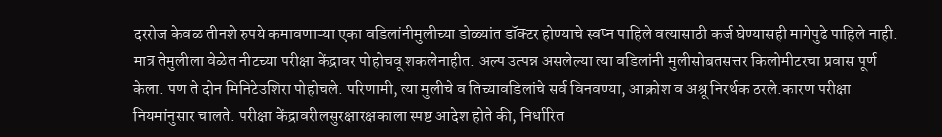दररोज केवळ तीनशे रुपये कमावणाऱ्या एका वडिलांनीमुलीच्या डोळ्यांत डॉक्टर होण्याचे स्वप्न पाहिले वत्यासाठी कर्ज घेण्यासही मागेपुढे पाहिले नाही. मात्र तेमुलीला वेळेत नीटच्या परीक्षा केंद्रावर पोहोचवू शकलेनाहीत. अल्प उत्पन्न असलेल्या त्या वडिलांनी मुलीसोबतसत्तर किलोमीटरचा प्रवास पूर्ण केला. पण ते दोन मिनिटेउशिरा पोहोचले. परिणामी, त्या मुलीचे व तिच्यावडिलांचे सर्व विनवण्या, आक्रोश व अश्रू निरर्थक ठरले.कारण परीक्षा नियमांनुसार चालते. परीक्षा केंद्रावरीलसुरक्षारक्षकाला स्पष्ट आदेश होते की, निर्धारित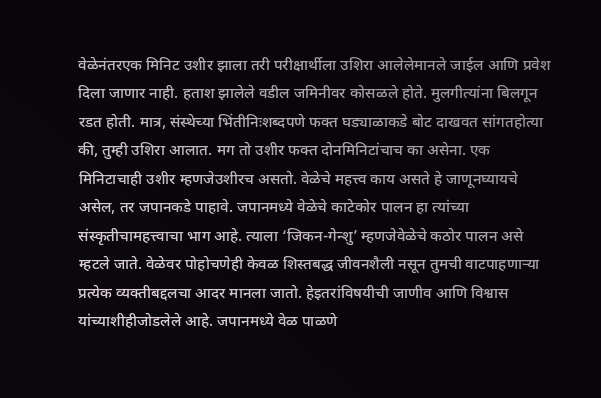वेळेनंतरएक मिनिट उशीर झाला तरी परीक्षार्थीला उशिरा आलेलेमानले जाईल आणि प्रवेश दिला जाणार नाही. हताश झालेले वडील जमिनीवर कोसळले होते. मुलगीत्यांना बिलगून रडत होती. मात्र, संस्थेच्या भिंतीनिःशब्दपणे फक्त घड्याळाकडे बोट दाखवत सांगतहोत्या की, तुम्ही उशिरा आलात. मग तो उशीर फक्त दोनमिनिटांचाच का असेना. एक मिनिटाचाही उशीर म्हणजेउशीरच असतो. वेळेचे महत्त्व काय असते हे जाणूनघ्यायचे असेल, तर जपानकडे पाहावे. जपानमध्ये वेळेचे काटेकोर पालन हा त्यांच्या संस्कृतीचामहत्त्वाचा भाग आहे. त्याला ‘जिकन-गेन्शु’ म्हणजेवेळेचे कठोर पालन असे म्हटले जाते. वेळेवर पोहोचणेही केवळ शिस्तबद्ध जीवनशैली नसून तुमची वाटपाहणाऱ्या प्रत्येक व्यक्तीबद्दलचा आदर मानला जातो. हेइतरांविषयीची जाणीव आणि विश्वास यांच्याशीहीजोडलेले आहे. जपानमध्ये वेळ पाळणे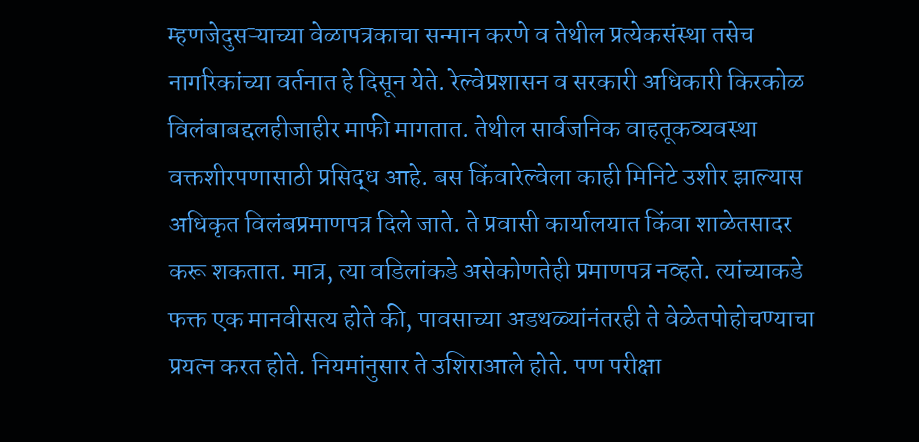म्हणजेदुसऱ्याच्या वेळापत्रकाचा सन्मान करणे व तेथील प्रत्येकसंस्था तसेच नागरिकांच्या वर्तनात हे दिसून येते. रेल्वेप्रशासन व सरकारी अधिकारी किरकोळ विलंबाबद्दलहीजाहीर माफी मागतात. तेथील सार्वजनिक वाहतूकव्यवस्था वक्तशीरपणासाठी प्रसिद्ध आहे. बस किंवारेल्वेला काही मिनिटे उशीर झाल्यास अधिकृत विलंबप्रमाणपत्र दिले जाते. ते प्रवासी कार्यालयात किंवा शाळेतसादर करू शकतात. मात्र, त्या वडिलांकडे असेकोणतेही प्रमाणपत्र नव्हते. त्यांच्याकडे फक्त एक मानवीसत्य होते की, पावसाच्या अडथळ्यांनंतरही ते वेळेतपोहोचण्याचा प्रयत्न करत होते. नियमांनुसार ते उशिराआले होते. पण परीक्षा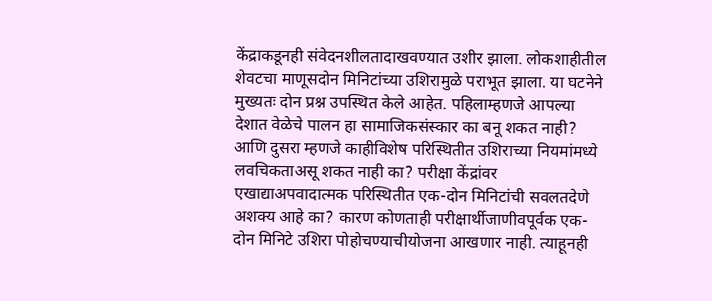केंद्राकडूनही संवेदनशीलतादाखवण्यात उशीर झाला. लोकशाहीतील शेवटचा माणूसदोन मिनिटांच्या उशिरामुळे पराभूत झाला. या घटनेने मुख्यतः दोन प्रश्न उपस्थित केले आहेत. पहिलाम्हणजे आपल्या देशात वेळेचे पालन हा सामाजिकसंस्कार का बनू शकत नाही? आणि दुसरा म्हणजे काहीविशेष परिस्थितीत उशिराच्या नियमांमध्ये लवचिकताअसू शकत नाही का? परीक्षा केंद्रांवर एखाद्याअपवादात्मक परिस्थितीत एक-दोन मिनिटांची सवलतदेणे अशक्य आहे का? कारण कोणताही परीक्षार्थीजाणीवपूर्वक एक-दोन मिनिटे उशिरा पोहोचण्याचीयोजना आखणार नाही. त्याहूनही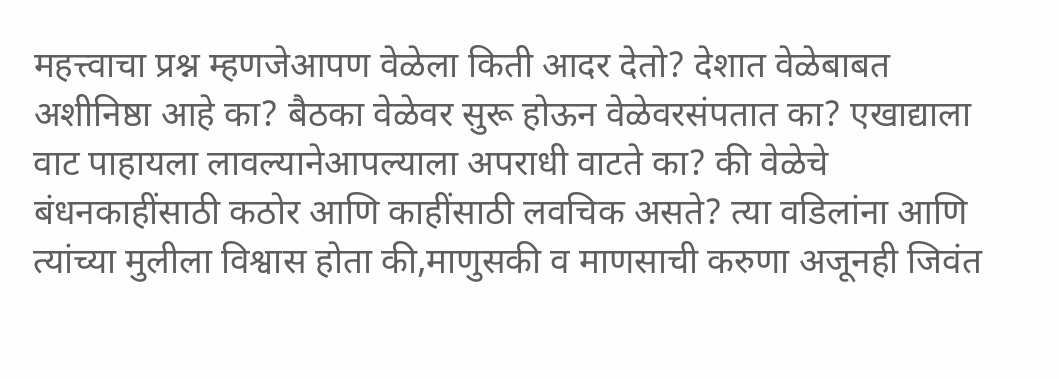महत्त्वाचा प्रश्न म्हणजेआपण वेळेला किती आदर देतो? देशात वेळेबाबत अशीनिष्ठा आहे का? बैठका वेळेवर सुरू होऊन वेळेवरसंपतात का? एखाद्याला वाट पाहायला लावल्यानेआपल्याला अपराधी वाटते का? की वेळेचे बंधनकाहींसाठी कठोर आणि काहींसाठी लवचिक असते? त्या वडिलांना आणि त्यांच्या मुलीला विश्वास होता की,माणुसकी व माणसाची करुणा अजूनही जिवंत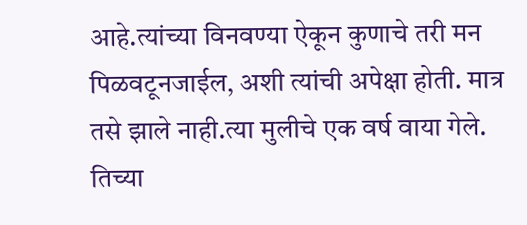आहे.त्यांच्या विनवण्या ऐकून कुणाचे तरी मन पिळवटूनजाईल, अशी त्यांची अपेक्षा होती. मात्र तसे झाले नाही.त्या मुलीचे एक वर्ष वाया गेले. तिच्या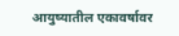आयुष्यातील एकावर्षावर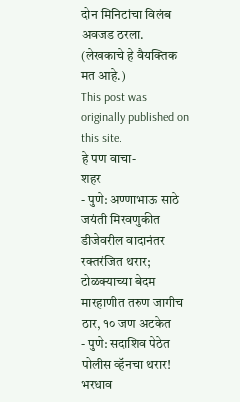दोन मिनिटांचा विलंब अवजड ठरला. (लेखकाचे हे वैयक्तिक मत आहे.)
This post was originally published on this site.
हे पण वाचा-
शहर
- पुणे: अण्णाभाऊ साठे जयंती मिरवणुकीत डीजेवरील वादानंतर रक्तरंजित थरार; टोळक्याच्या बेदम मारहाणीत तरुण जागीच ठार, १० जण अटकेत
- पुणे: सदाशिव पेठेत पोलीस व्हॅनचा थरार! भरधाव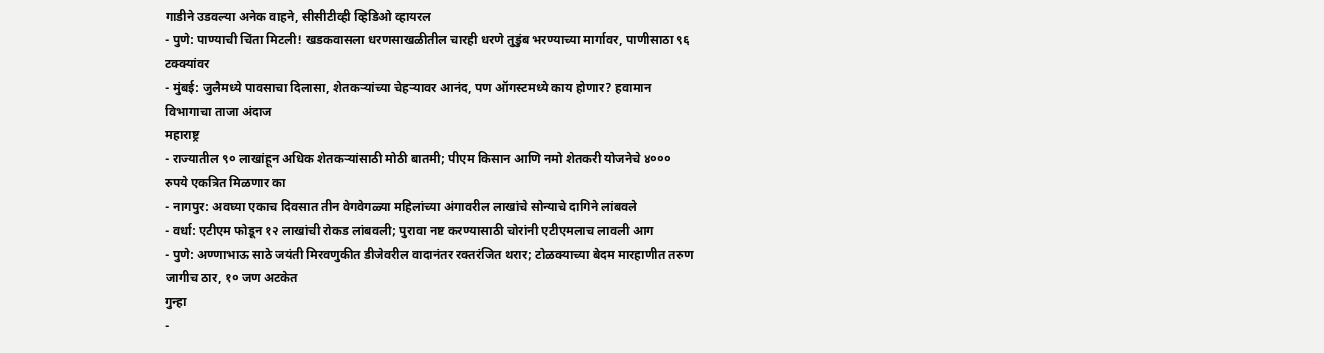गाडीने उडवल्या अनेक वाहने, सीसीटीव्ही व्हिडिओ व्हायरल
- पुणे: पाण्याची चिंता मिटली! खडकवासला धरणसाखळीतील चारही धरणे तुडुंब भरण्याच्या मार्गावर, पाणीसाठा ९६ टक्क्यांवर
- मुंबई: जुलैमध्ये पावसाचा दिलासा, शेतकऱ्यांच्या चेहऱ्यावर आनंद, पण ऑगस्टमध्ये काय होणार? हवामान विभागाचा ताजा अंदाज
महाराष्ट्र
- राज्यातील ९० लाखांहून अधिक शेतकऱ्यांसाठी मोठी बातमी; पीएम किसान आणि नमो शेतकरी योजनेचे ४००० रुपये एकत्रित मिळणार का
- नागपुर: अवघ्या एकाच दिवसात तीन वेगवेगळ्या महिलांच्या अंगावरील लाखांचे सोन्याचे दागिने लांबवले
- वर्धा: एटीएम फोडून १२ लाखांची रोकड लांबवली; पुरावा नष्ट करण्यासाठी चोरांनी एटीएमलाच लावली आग
- पुणे: अण्णाभाऊ साठे जयंती मिरवणुकीत डीजेवरील वादानंतर रक्तरंजित थरार; टोळक्याच्या बेदम मारहाणीत तरुण जागीच ठार, १० जण अटकेत
गुन्हा
-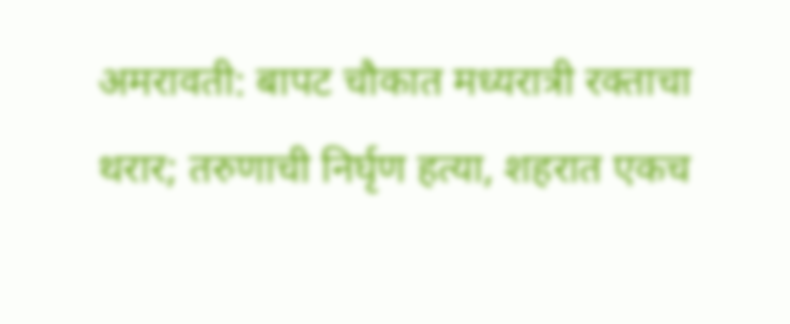अमरावती: बापट चौकात मध्यरात्री रक्ताचा थरार; तरुणाची निर्घृण हत्या, शहरात एकच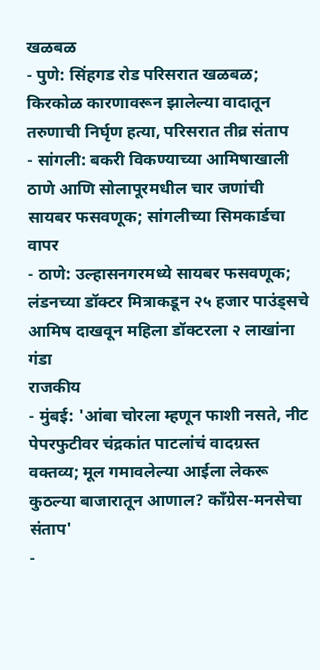खळबळ
- पुणे: सिंहगड रोड परिसरात खळबळ; किरकोळ कारणावरून झालेल्या वादातून तरुणाची निर्घृण हत्या, परिसरात तीव्र संताप
- सांगली: बकरी विकण्याच्या आमिषाखाली ठाणे आणि सोलापूरमधील चार जणांची सायबर फसवणूक; सांगलीच्या सिमकार्डचा वापर
- ठाणे: उल्हासनगरमध्ये सायबर फसवणूक; लंडनच्या डॉक्टर मित्राकडून २५ हजार पाउंड्सचे आमिष दाखवून महिला डॉक्टरला २ लाखांना गंडा
राजकीय
- मुंबई: 'आंबा चोरला म्हणून फाशी नसते, नीट पेपरफुटीवर चंद्रकांत पाटलांचं वादग्रस्त वक्तव्य; मूल गमावलेल्या आईला लेकरू कुठल्या बाजारातून आणाल? काँग्रेस-मनसेचा संताप'
-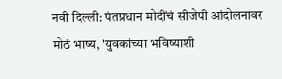नवी दिल्ली: पंतप्रधान मोदींचं सीजेपी आंदोलनावर मोठं भाष्य, 'युवकांच्या भविष्याशी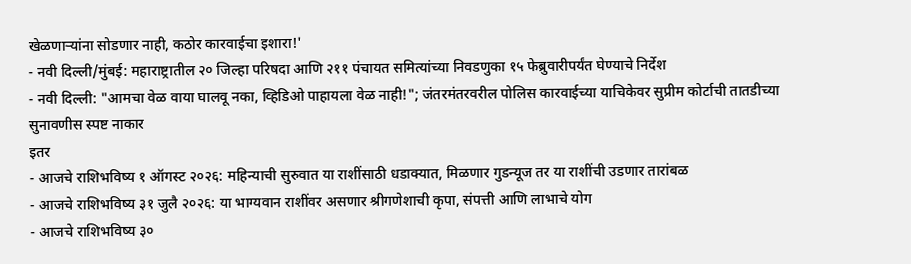खेळणाऱ्यांना सोडणार नाही, कठोर कारवाईचा इशारा!'
- नवी दिल्ली/मुंबई: महाराष्ट्रातील २० जिल्हा परिषदा आणि २११ पंचायत समित्यांच्या निवडणुका १५ फेब्रुवारीपर्यंत घेण्याचे निर्देश
- नवी दिल्ली: "आमचा वेळ वाया घालवू नका, व्हिडिओ पाहायला वेळ नाही!"; जंतरमंतरवरील पोलिस कारवाईच्या याचिकेवर सुप्रीम कोर्टाची तातडीच्या सुनावणीस स्पष्ट नाकार
इतर
- आजचे राशिभविष्य १ ऑगस्ट २०२६: महिन्याची सुरुवात या राशींसाठी धडाक्यात, मिळणार गुडन्यूज तर या राशींची उडणार तारांबळ
- आजचे राशिभविष्य ३१ जुलै २०२६: या भाग्यवान राशींवर असणार श्रीगणेशाची कृपा, संपत्ती आणि लाभाचे योग
- आजचे राशिभविष्य ३०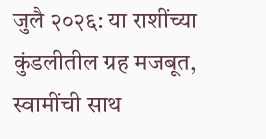जुलै २०२६: या राशींच्या कुंडलीतील ग्रह मजबूत, स्वामींची साथ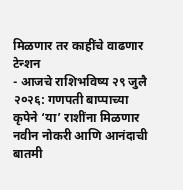मिळणार तर काहींचे वाढणार टेन्शन
- आजचे राशिभविष्य २९ जुलै २०२६: गणपती बाप्पाच्या कृपेने ‘या’ राशींना मिळणार नवीन नोकरी आणि आनंदाची बातमी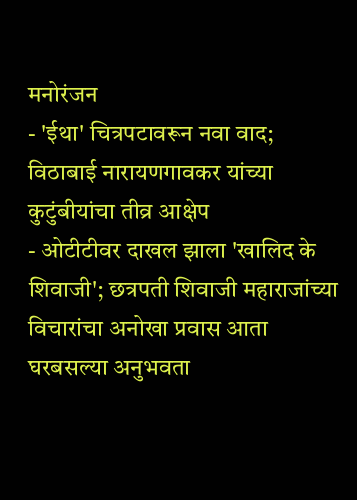मनोरंजन
- 'ईथा' चित्रपटावरून नवा वाद; विठाबाई नारायणगावकर यांच्या कुटुंबीयांचा तीव्र आक्षेप
- ओटीटीवर दाखल झाला 'खालिद के शिवाजी'; छत्रपती शिवाजी महाराजांच्या विचारांचा अनोखा प्रवास आता घरबसल्या अनुभवता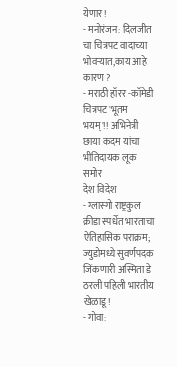येणार!
- मनोरंजन: दिलजीत चा चित्रपट वादाच्या भोवऱ्यात,काय आहे कारण ?
- मराठी हॉरर -कॉमेडी चित्रपट 'भूतम भयम्'!! अभिनेत्री छाया कदम यांचा भीतिदायक लूक समोर
देश विदेश
- ग्लास्गो राष्ट्रकुल क्रीडा स्पर्धेत भारताचा ऐतिहासिक पराक्रम; ज्युडोमध्ये सुवर्णपदक जिंकणारी अस्मिता डे ठरली पहिली भारतीय खेळाडू!
- गोवा: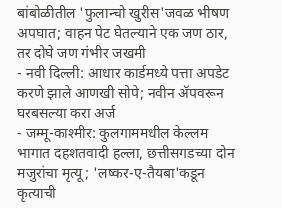बांबोळीतील 'फुलान्चो खुरीस'जवळ भीषण अपघात; वाहन पेट घेतल्याने एक जण ठार, तर दोघे जण गंभीर जखमी
- नवी दिल्ली: आधार कार्डमध्ये पत्ता अपडेट करणे झाले आणखी सोपे; नवीन ॲपवरून घरबसल्या करा अर्ज
- जम्मू-काश्मीर: कुलगाममधील केल्लम भागात दहशतवादी हल्ला, छत्तीसगडच्या दोन मजुरांचा मृत्यू; 'लष्कर-ए-तैयबा'कडून कृत्याची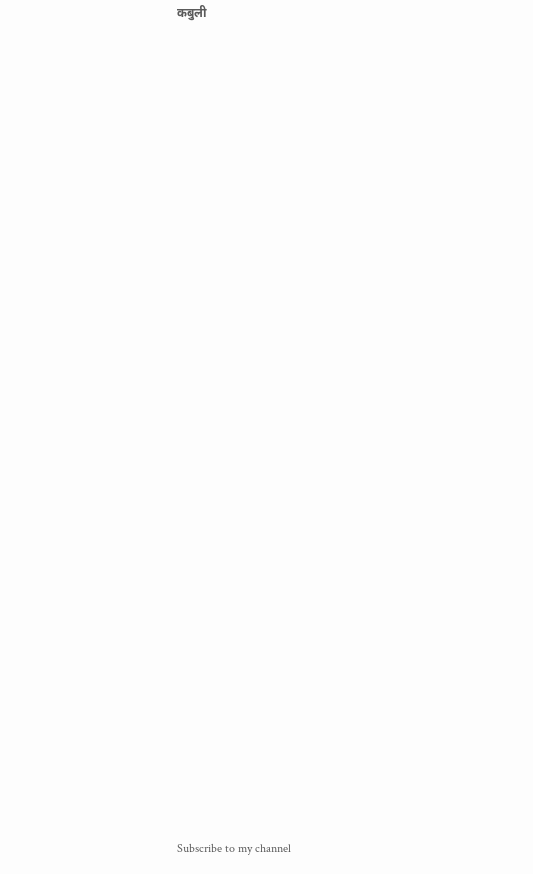कबुली




























Subscribe to my channel